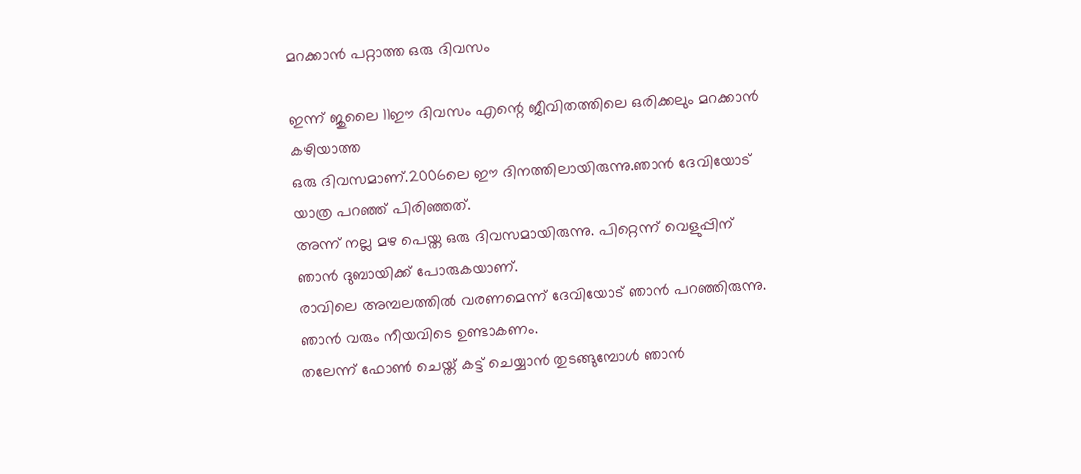മറക്കാൻ പറ്റാത്ത ഒരു ദിവസം

ഇന്ന് ജുലൈ 11ഈ ദിവസം എന്റെ ജീവിതത്തിലെ ഒരിക്കലും മറക്കാന്‍ കഴിയാത്ത
ഒരു ദിവസമാണ്.2006ലെ ഈ ദിനത്തിലായിരുന്നു.ഞാ‍ന്‍ ദേവിയോട് യാത്ര പറഞ്ഞ് പിരിഞ്ഞത്.
അന്ന് നല്ല മഴ പെയ്ത ഒരു ദിവസമായിരുന്നു. പിറ്റെന്ന് വെളുപ്പിന് ഞാന്‍ ദുബായിക്ക് പോരുകയാണ്.
രാവിലെ അമ്പലത്തില്‍ വരണമെന്ന് ദേവിയോട് ഞാന്‍ പറഞ്ഞിരുന്നു.
ഞാന്‍ വരും നീയവിടെ ഉണ്ടാകണം.
തലേന്ന് ഫോണ്‍ ചെയ്ത് കട്ട് ചെയ്യാന്‍ തുടങ്ങുമ്പോള്‍ ഞാന്‍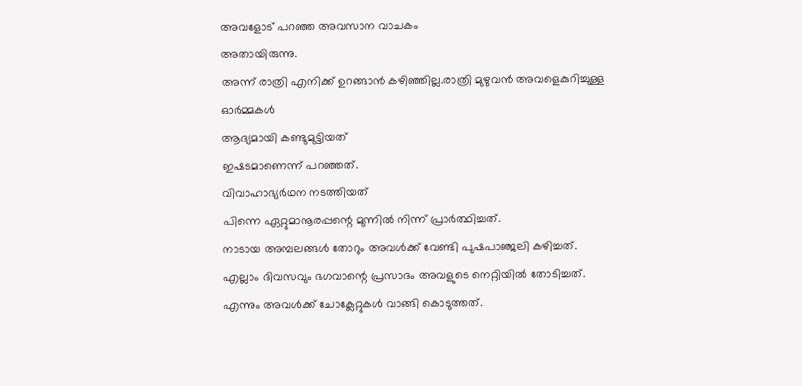അവളോട് പറഞ്ഞ അവസാന വാചകം
അതായിരുന്നു.
അന്ന് രാത്രി എനിക്ക് ഉറങ്ങാന്‍ കഴിഞ്ഞില്ല.രാത്രി മുഴുവന്‍ അവളെകുറിച്ചുള്ള ഓര്‍മ്മകള്‍
ആദ്യമായി കണ്ടുമുട്ടിയത്
ഇഷടമാണെന്ന് പറഞ്ഞത്.
വിവാഹാഭ്യര്‍ഥന നടത്തിയത്
പിന്നെ ഏറ്റുമാനൂരപ്പന്റെ മുന്നില്‍ നിന്ന് പ്രാര്‍ത്ഥിച്ചത്.
നാടായ അമ്പലങ്ങള്‍ തോറും അവള്‍ക്ക് വേണ്ടി പുഷപാഞ്ജലി കഴിച്ചത്.
എല്ലാ‍ം ദിവസവും ഭഗവാന്റെ പ്രസാദം അവളുടെ നെറ്റിയില്‍ തോടിച്ചത്.
എന്നും അവള്‍ക്ക് ചോക്ലേറ്റുകള്‍ വാങ്ങി കൊടുത്തത്.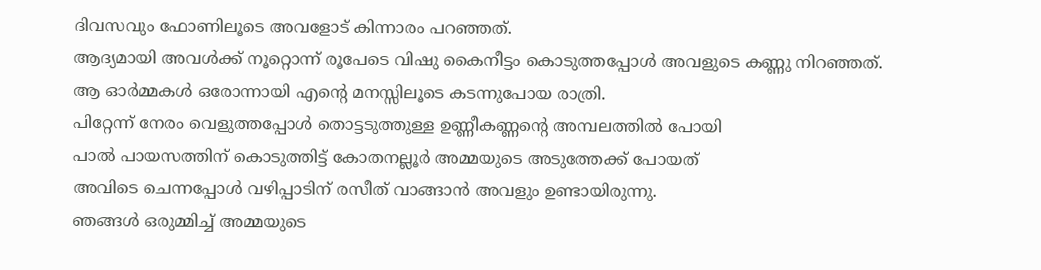ദിവസവും ഫോണിലൂടെ അവളോട് കിന്നാരം പറഞ്ഞത്.
ആദ്യമായി അവള്‍ക്ക് നൂറ്റൊന്ന് രൂപേടെ വിഷു കൈനീട്ടം കൊടുത്തപ്പോള്‍ അവളുടെ കണ്ണു നിറഞ്ഞത്.
ആ ഓര്‍മ്മകള്‍ ഒരോന്നായി എന്റെ മനസ്സിലൂടെ കടന്നുപോയ രാത്രി.
പിറ്റേന്ന് നേരം വെളുത്തപ്പോള്‍ തൊട്ടടുത്തുള്ള ഉണ്ണീകണ്ണന്റെ അമ്പലത്തില്‍ പോയി
പാല്‍ പായസത്തിന് കൊടുത്തിട്ട് കോതനല്ലൂര്‍‍ അമ്മയുടെ അടുത്തേക്ക് പോയത്
അവിടെ ചെന്നപ്പോള്‍ വഴിപ്പാടിന് രസീത് വാങ്ങാന്‍ അവളും ഉണ്ടായിരുന്നു.
ഞങ്ങള്‍ ഒരുമ്മിച്ച് അമ്മയുടെ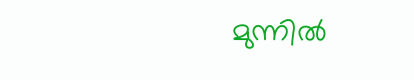മുന്നില്‍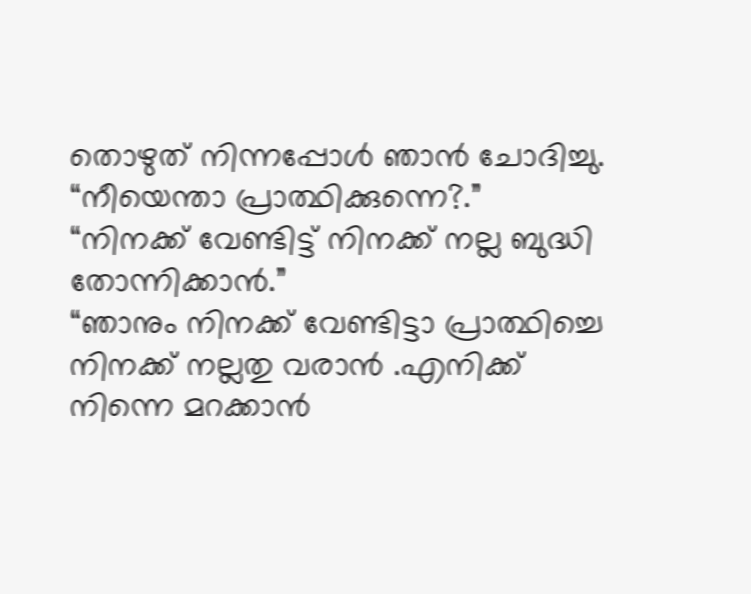തൊഴുത് നിന്നപ്പോള്‍ ഞാന്‍ ചോദിച്ചു.
“നീയെന്താ പ്രാത്ഥിക്കുന്നെ?.”
“നിനക്ക് വേണ്ടിട്ട് നിനക്ക് നല്ല ബുദ്ധി തോന്നിക്കാന്‍.”
“ഞാനും നിനക്ക് വേണ്ടിട്ടാ പ്രാത്ഥിച്ചെ നിനക്ക് നല്ലതു വരാന്‍ .എനിക്ക് നിന്നെ മറക്കാന്‍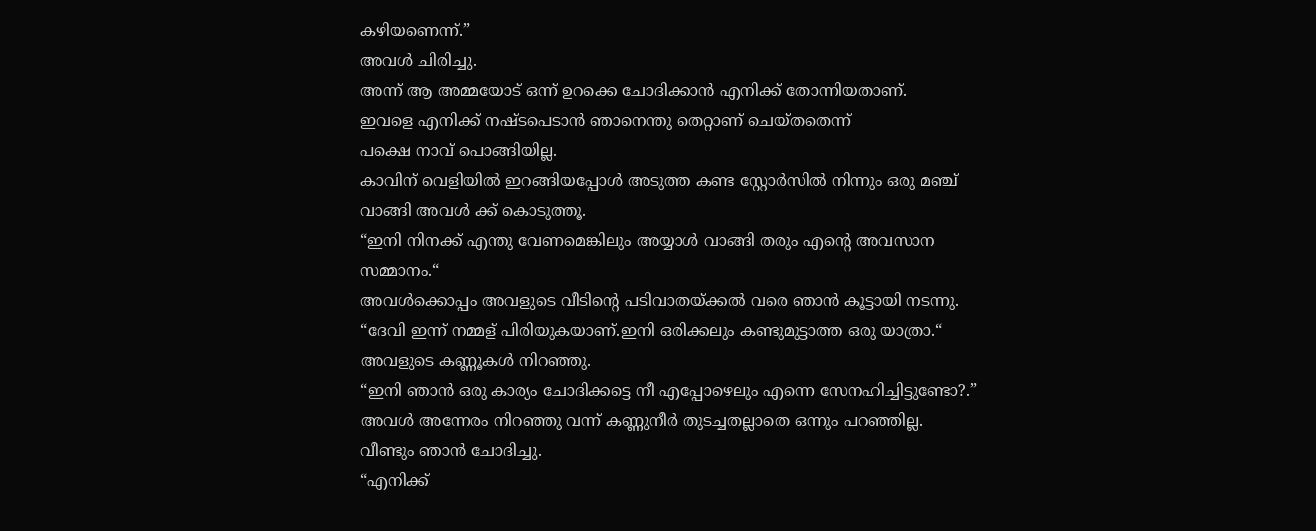കഴിയണെന്ന്.”
അവള്‍ ചിരിച്ചു.
അന്ന് ആ അമ്മയോട് ഒന്ന് ഉറക്കെ ചോദിക്കാന്‍ എനിക്ക് തോന്നിയതാണ്.
ഇവളെ എനിക്ക് നഷ്ടപെടാന്‍ ഞാനെന്തു തെറ്റാണ് ചെയ്തതെന്ന്
പക്ഷെ നാവ് പൊങ്ങിയില്ല.
കാവിന് വെളിയില്‍ ഇറങ്ങിയപ്പോള്‍ അടുത്ത കണ്ട സ്റ്റോര്‍സില്‍ നിന്നും ഒരു മഞ്ച് വാങ്ങി അവള്‍ ക്ക് കൊടുത്തൂ.
“ഇനി നിനക്ക് എന്തു വേണമെങ്കിലും അയ്യാള്‍ വാങ്ങി തരും എന്റെ അവസാന സമ്മാനം.“
അവള്‍ക്കൊപ്പം അവളുടെ വീടിന്റെ പടിവാതയ്ക്കല്‍ വരെ ഞാന്‍ കൂട്ടായി നടന്നു.
“ദേവി ഇന്ന് നമ്മള് പിരിയുകയാണ്.ഇനി ഒരിക്കലും കണ്ടുമുട്ടാത്ത ഒരു യാത്രാ.“
അവളുടെ കണ്ണൂകള്‍ നിറഞ്ഞു.
“ഇനി ഞാന്‍ ഒരു കാര്യം ചോദിക്കട്ടെ നീ എപ്പോഴെലും എന്നെ സേനഹിച്ചിട്ടുണ്ടോ?.”
അവള്‍ അന്നേരം നിറഞ്ഞു വന്ന് കണ്ണുനീര്‍ തുടച്ചതല്ലാതെ ഒന്നും പറഞ്ഞില്ല.
വീണ്ടും ഞാന്‍ ചോദിച്ചു.
“എനിക്ക്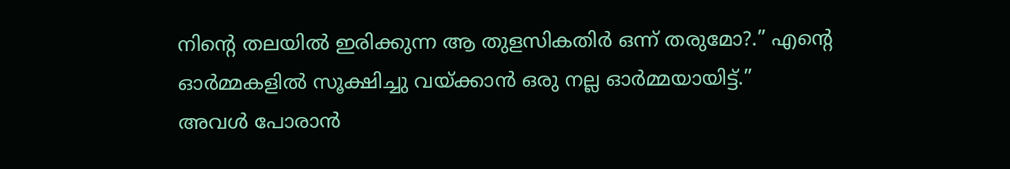നിന്റെ തലയില്‍ ഇരിക്കുന്ന ആ തുളസികതിര്‍ ഒന്ന് തരുമോ?.” എന്റെ ഓര്‍മ്മകളില്‍ സൂക്ഷിച്ചു വയ്ക്കാന്‍ ഒരു നല്ല ഓര്‍മ്മയായിട്ട്.”
അവള്‍ പോരാന്‍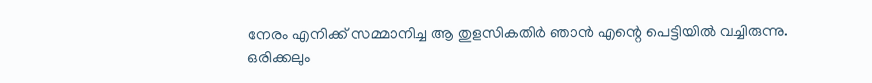നേരം എനിക്ക് സമ്മാനിച്ച ആ തുളസികതിര്‍ ഞാന്‍ എന്റെ പെട്ടിയില്‍ വച്ചിരുന്നു.
ഒരിക്കലും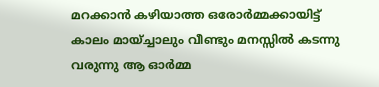മറക്കാന്‍ കഴിയാത്ത ഒരോര്‍മ്മക്കായിട്ട്
കാലം മായ്ച്ചാലും വീണ്ടും മനസ്സില്‍ കടന്നു വരുന്നു ആ ഓര്‍മ്മ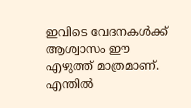ഇവിടെ വേദനകള്‍ക്ക് ആശ്വാസം ഈ എഴുത്ത് മാത്രമാണ്.
എന്തില്‍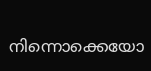നിന്നൊക്കെയോ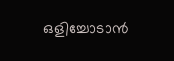ഒളിച്ചോടാന്‍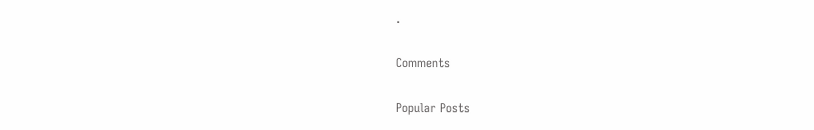.

Comments

Popular Posts